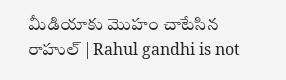మీడియాకు మొహం చాటేసిన రాహుల్ | Rahul gandhi is not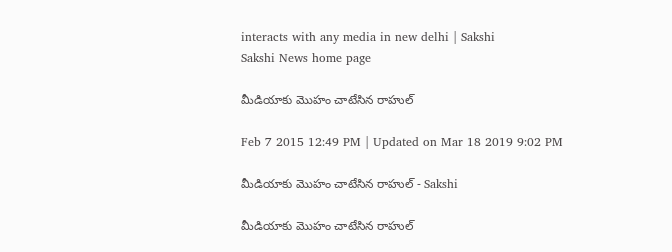interacts with any media in new delhi | Sakshi
Sakshi News home page

మీడియాకు మొహం చాటేసిన రాహుల్

Feb 7 2015 12:49 PM | Updated on Mar 18 2019 9:02 PM

మీడియాకు మొహం చాటేసిన రాహుల్ - Sakshi

మీడియాకు మొహం చాటేసిన రాహుల్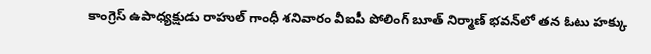కాంగ్రెస్‌ ఉపాధ్యక్షుడు రాహుల్‌ గాంధీ శనివారం వీఐపీ పోలింగ్ బూత్‌ నిర్మాణ్‌ భవన్‌లో తన ఓటు హక్కు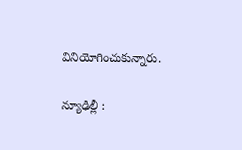వినియోగించుకున్నారు.

న్యూఢిల్లీ :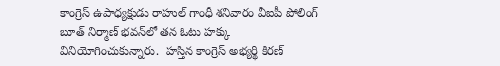కాంగ్రెస్‌ ఉపాధ్యక్షుడు రాహుల్‌ గాంధీ శనివారం వీఐపీ పోలింగ్ బూత్‌ నిర్మాణ్‌ భవన్‌లో తన ఓటు హక్కు వినియోగించుకున్నారు.  హస్తిన కాంగ్రెస్‌ అభ్యర్థి కిరణ్‌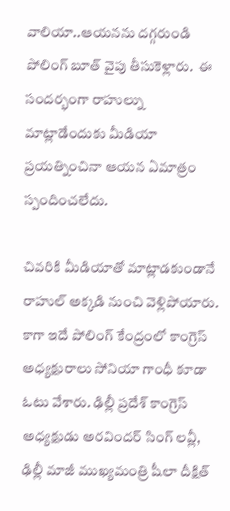వాలియా..ఆయనను దగ్గరుండి పోలింగ్‌ బూత్‌ వైపు తీసుకెళ్లారు.  ఈ సందర్భంగా రాహుల్ను మాట్లాడేందుకు మీడియా ప్రయత్నించినా ఆయన ఏమాత్రం స్పందించలేదు.

చివరికి మీడియాతో మాట్లాడకుండానే రాహుల్‌ అక్కడి నుంచి వెళ్లిపోయారు. కాగా ఇదే పోలింగ్‌ కేంద్రంలో కాంగ్రెస్‌ అధ్యక్షురాలు సోనియా గాంధీ కూడా ఓటు వేశారు. ఢిల్లీ ప్రదేశ్‌ కాంగ్రెస్‌ అధ్యక్షుడు అరవిందర్‌ సింగ్‌ లవ్లీ, ఢిల్లీ మాజీ ముఖ్యమంత్రి షీలా దీక్షిత్‌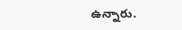ఉన్నారు.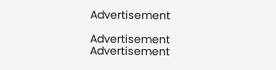Advertisement

Advertisement
Advertisement